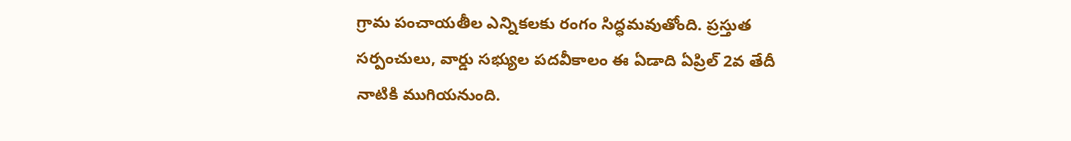గ్రామ పంచాయతీల ఎన్నికలకు రంగం సిద్ధమవుతోంది. ప్రస్తుత సర్పంచులు, వార్డు సభ్యుల పదవీకాలం ఈ ఏడాది ఏప్రిల్ 2వ తేదీ నాటికి ముగియనుంది.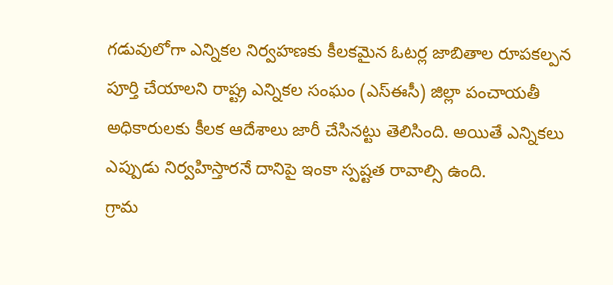గడువులోగా ఎన్నికల నిర్వహణకు కీలకమైన ఓటర్ల జాబితాల రూపకల్పన పూర్తి చేయాలని రాష్ట్ర ఎన్నికల సంఘం (ఎస్ఈసీ) జిల్లా పంచాయతీ అధికారులకు కీలక ఆదేశాలు జారీ చేసినట్టు తెలిసింది. అయితే ఎన్నికలు ఎప్పుడు నిర్వహిస్తారనే దానిపై ఇంకా స్పష్టత రావాల్సి ఉంది.
గ్రామ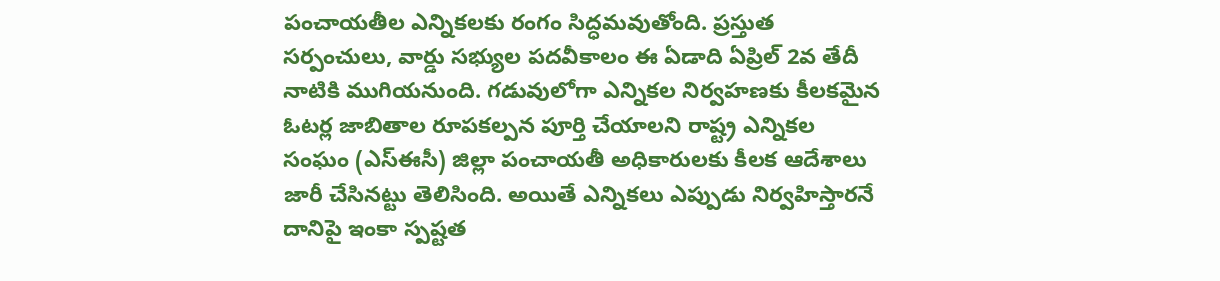పంచాయతీల ఎన్నికలకు రంగం సిద్ధమవుతోంది. ప్రస్తుత సర్పంచులు, వార్డు సభ్యుల పదవీకాలం ఈ ఏడాది ఏప్రిల్ 2వ తేదీ నాటికి ముగియనుంది. గడువులోగా ఎన్నికల నిర్వహణకు కీలకమైన ఓటర్ల జాబితాల రూపకల్పన పూర్తి చేయాలని రాష్ట్ర ఎన్నికల సంఘం (ఎస్ఈసీ) జిల్లా పంచాయతీ అధికారులకు కీలక ఆదేశాలు జారీ చేసినట్టు తెలిసింది. అయితే ఎన్నికలు ఎప్పుడు నిర్వహిస్తారనే దానిపై ఇంకా స్పష్టత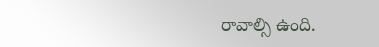రావాల్సి ఉంది.